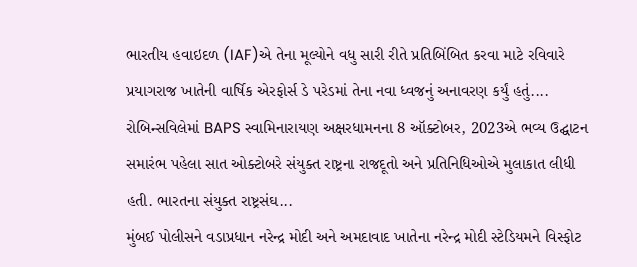ભારતીય હવાઇદળ (IAF)એ તેના મૂલ્યોને વધુ સારી રીતે પ્રતિબિંબિત કરવા માટે રવિવારે પ્રયાગરાજ ખાતેની વાર્ષિક એરફોર્સ ડે પરેડમાં તેના નવા ધ્વજનું અનાવરણ કર્યું હતું....
રોબિન્સવિલેમાં BAPS સ્વામિનારાયણ અક્ષરધામનના 8 ઑક્ટોબર, 2023એ ભવ્ય ઉદ્ઘાટન સમારંભ પહેલા સાત ઓક્ટોબરે સંયુક્ત રાષ્ટ્રના રાજદૂતો અને પ્રતિનિધિઓએ મુલાકાત લીધી હતી. ભારતના સંયુક્ત રાષ્ટ્રસંઘ...
મુંબઈ પોલીસને વડાપ્રધાન નરેન્દ્ર મોદી અને અમદાવાદ ખાતેના નરેન્દ્ર મોદી સ્ટેડિયમને વિસ્ફોટ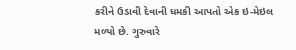કરીને ઉડાવી દેવાની ધમકી આપતો એક ઇ-મેઇલ મળ્યો છે. ગુરુવારે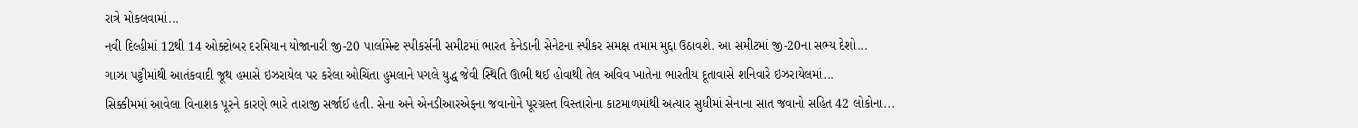રાત્રે મોકલવામાં...
નવી દિલ્હીમાં 12થી 14 ઓક્ટોબર દરમિયાન યોજાનારી જી-20 પાર્લામેન્ટ સ્પીકર્સની સમીટમાં ભારત કેનેડાની સેનેટના સ્પીકર સમક્ષ તમામ મુદ્દા ઉઠાવશે. આ સમીટમાં જી-20ના સભ્ય દેશો...
ગાઝા પટ્ટીમાંથી આતંકવાદી જૂથ હમાસે ઇઝરાયેલ પર કરેલા ઓચિંતા હુમલાને પગલે યુદ્ધ જેવી સ્થિતિ ઊભી થઈ હોવાથી તેલ અવિવ ખાતેના ભારતીય દૂતાવાસે શનિવારે ઇઝરાયેલમાં...
સિક્કીમમાં આવેલા વિનાશક પૂરને કારણે ભારે તારાજી સર્જાઈ હતી. સેના અને એનડીઆરએફના જવાનોને પૂરગ્રસ્ત વિસ્તારોના કાટમાળમાંથી અત્યાર સુધીમાં સેનાના સાત જવાનો સહિત 42 લોકોના...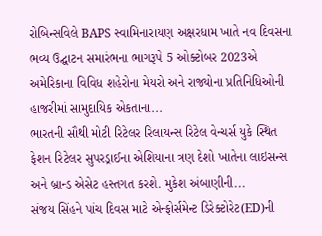રોબિન્સવિલે BAPS સ્વામિનારાયણ અક્ષરધામ ખાતે નવ દિવસના ભવ્ય ઉદ્ઘાટન સમારંભના ભાગરૂપે 5 ઓક્ટોબર 2023એ અમેરિકાના વિવિધ શહેરોના મેયરો અને રાજ્યોના પ્રતિનિધિઓની હાજરીમાં સામુદાયિક એકતાના...
ભારતની સૌથી મોટી રિટેલર રિલાયન્સ રિટેલ વેન્ચર્સ યુકે સ્થિત ફેશન રિટેલર સુપરડ્રાઈના એશિયાના ત્રણ દેશો ખાતેના લાઇસન્સ અને બ્રાન્ડ એસેટ હસ્તગત કરશે. મુકેશ અંબાણીની...
સંજય સિંહને પાંચ દિવસ માટે એન્ફોર્સમેન્ટ ડિરેક્ટોરેટ(ED)ની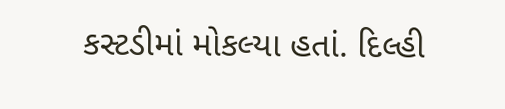કસ્ટડીમાં મોકલ્યા હતાં. દિલ્હી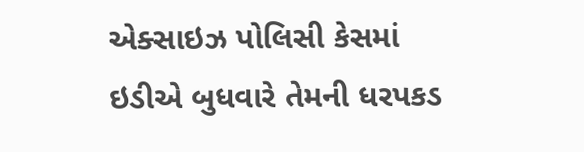એક્સાઇઝ પોલિસી કેસમાં ઇડીએ બુધવારે તેમની ધરપકડ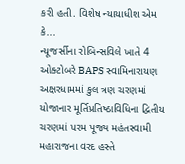કરી હતી. વિશેષ ન્યાયાધીશ એમ કે...
ન્યૂજર્સીના રોબિન્સવિલે ખાતે 4 ઓક્ટોબરે BAPS સ્વામિનારાયણ અક્ષરધામમાં કુલ ત્રણ ચરણમાં યોજાનાર મૂર્તિપ્રતિષ્ઠાવિધિના દ્વિતીય ચરણમાં પરમ પૂજ્ય મહંતસ્વામી મહારાજના વરદ હસ્તે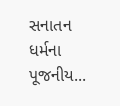સનાતન ધર્મના પૂજનીય...